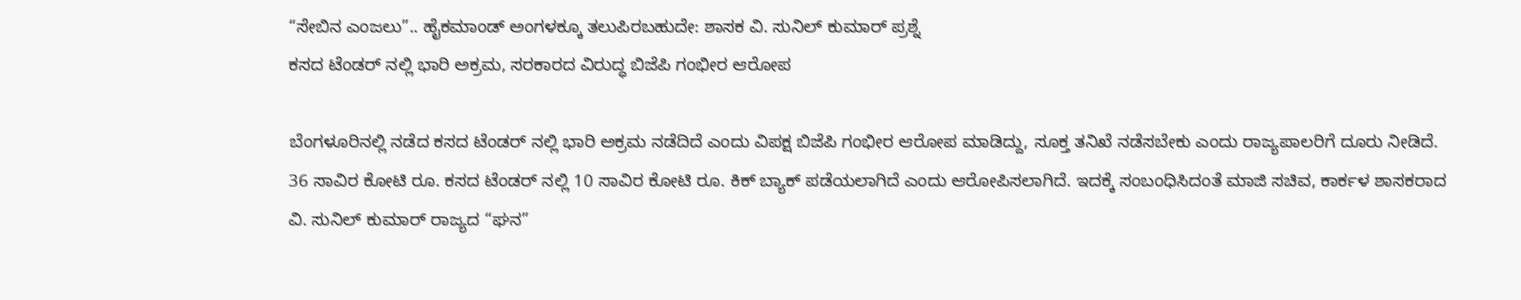“ಸೇಬಿನ ಎಂಜಲು”.. ಹೈಕಮಾಂಡ್ ಅಂಗಳಕ್ಕೂ ತಲುಪಿರಬಹುದೇ: ಶಾಸಕ ವಿ. ಸುನಿಲ್ ಕುಮಾರ್ ಪ್ರಶ್ನೆ
ಕಸದ ಟೆಂಡರ್ ನಲ್ಲಿ ಭಾರಿ ಅಕ್ರಮ, ಸರಕಾರದ ವಿರುದ್ಧ ಬಿಜೆಪಿ ಗಂಭೀರ ಆರೋಪ

ಬೆಂಗಳೂರಿನಲ್ಲಿ ನಡೆದ ಕಸದ ಟೆಂಡರ್ ನಲ್ಲಿ ಭಾರಿ ಅಕ್ರಮ ನಡೆದಿದೆ ಎಂದು ವಿಪಕ್ಷ ಬಿಜೆಪಿ ಗಂಭೀರ ಆರೋಪ ಮಾಡಿದ್ದು, ಸೂಕ್ತ ತನಿಖೆ ನಡೆಸಬೇಕು ಎಂದು ರಾಜ್ಯಪಾಲರಿಗೆ ದೂರು ನೀಡಿದೆ.
36 ಸಾವಿರ ಕೋಟಿ ರೂ. ಕಸದ ಟೆಂಡರ್ ನಲ್ಲಿ 10 ಸಾವಿರ ಕೋಟಿ ರೂ. ಕಿಕ್ ಬ್ಯಾಕ್ ಪಡೆಯಲಾಗಿದೆ ಎಂದು ಆರೋಪಿಸಲಾಗಿದೆ. ಇದಕ್ಕೆ ಸಂಬಂಧಿಸಿದಂತೆ ಮಾಜಿ ಸಚಿವ, ಕಾರ್ಕಳ ಶಾಸಕರಾದ ವಿ. ಸುನಿಲ್ ಕುಮಾರ್ ರಾಜ್ಯದ “ಘನ”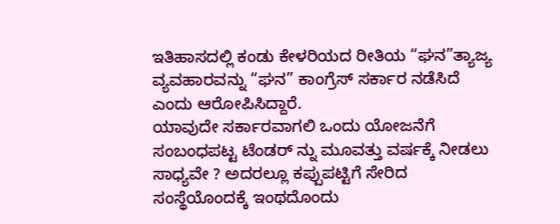ಇತಿಹಾಸದಲ್ಲಿ ಕಂಡು ಕೇಳರಿಯದ ರೀತಿಯ “ಘನ”ತ್ಯಾಜ್ಯ ವ್ಯವಹಾರವನ್ನು “ಘನ” ಕಾಂಗ್ರೆಸ್ ಸರ್ಕಾರ ನಡೆಸಿದೆ ಎಂದು ಆರೋಪಿಸಿದ್ದಾರೆ.
ಯಾವುದೇ ಸರ್ಕಾರವಾಗಲಿ ಒಂದು ಯೋಜನೆಗೆ ಸಂಬಂಧಪಟ್ಟ ಟೆಂಡರ್ ನ್ನು ಮೂವತ್ತು ವರ್ಷಕ್ಕೆ ನೀಡಲು ಸಾಧ್ಯವೇ ? ಅದರಲ್ಲೂ ಕಪ್ಪುಪಟ್ಟಿಗೆ ಸೇರಿದ ಸಂಸ್ಥೆಯೊಂದಕ್ಕೆ ಇಂಥದೊಂದು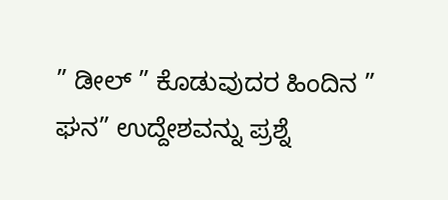” ಡೀಲ್ ” ಕೊಡುವುದರ ಹಿಂದಿನ ” ಘನ” ಉದ್ದೇಶವನ್ನು ಪ್ರಶ್ನೆ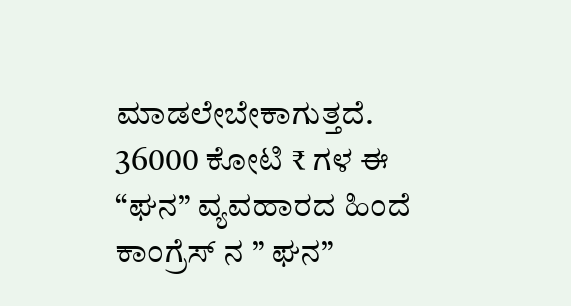ಮಾಡಲೇಬೇಕಾಗುತ್ತದೆ.
36000 ಕೋಟಿ ₹ ಗಳ ಈ “ಘನ” ವ್ಯವಹಾರದ ಹಿಂದೆ ಕಾಂಗ್ರೆಸ್ ನ ” ಘನ”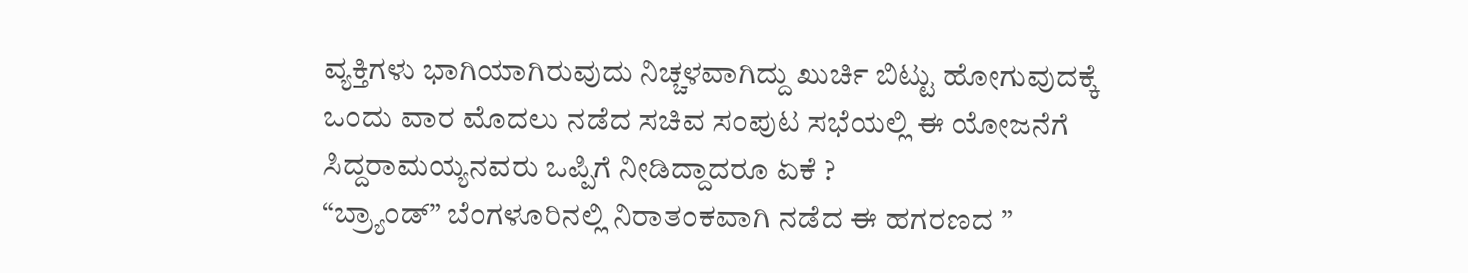ವ್ಯಕ್ತಿಗಳು ಭಾಗಿಯಾಗಿರುವುದು ನಿಚ್ಚಳವಾಗಿದ್ದು ಖುರ್ಚಿ ಬಿಟ್ಟು ಹೋಗುವುದಕ್ಕೆ ಒಂದು ವಾರ ಮೊದಲು ನಡೆದ ಸಚಿವ ಸಂಪುಟ ಸಭೆಯಲ್ಲಿ ಈ ಯೋಜನೆಗೆ ಸಿದ್ದರಾಮಯ್ಯನವರು ಒಪ್ಪಿಗೆ ನೀಡಿದ್ದಾದರೂ ಏಕೆ ?
“ಬ್ರ್ಯಾಂಡ್” ಬೆಂಗಳೂರಿನಲ್ಲಿ ನಿರಾತಂಕವಾಗಿ ನಡೆದ ಈ ಹಗರಣದ ”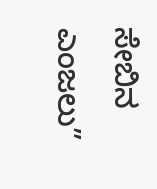ಸೇಬಿನ ಎಂಜಲು”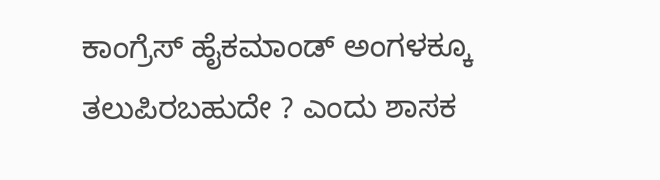ಕಾಂಗ್ರೆಸ್ ಹೈಕಮಾಂಡ್ ಅಂಗಳಕ್ಕೂ ತಲುಪಿರಬಹುದೇ ? ಎಂದು ಶಾಸಕ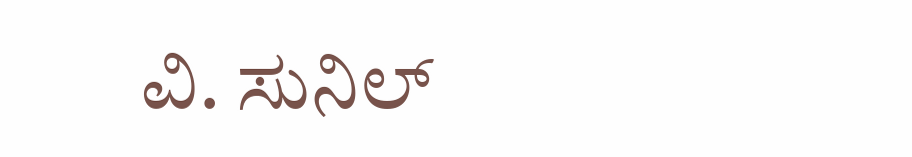ವಿ. ಸುನಿಲ್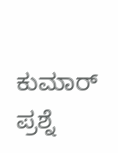ಕುಮಾರ್ ಪ್ರಶ್ನೆ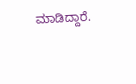ಮಾಡಿದ್ದಾರೆ.